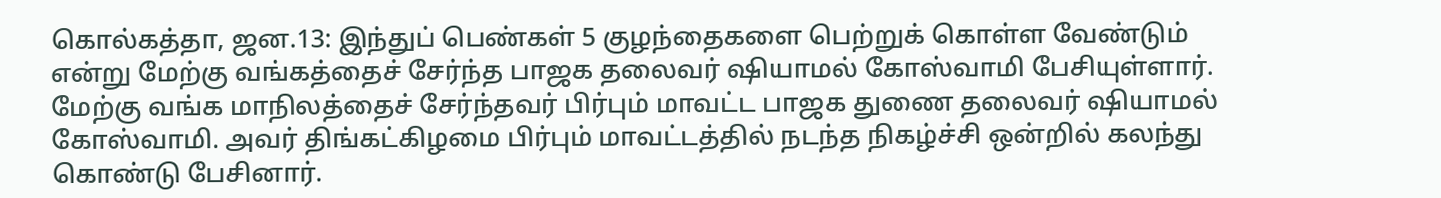கொல்கத்தா, ஜன.13: இந்துப் பெண்கள் 5 குழந்தைகளை பெற்றுக் கொள்ள வேண்டும் என்று மேற்கு வங்கத்தைச் சேர்ந்த பாஜக தலைவர் ஷியாமல் கோஸ்வாமி பேசியுள்ளார். மேற்கு வங்க மாநிலத்தைச் சேர்ந்தவர் பிர்பும் மாவட்ட பாஜக துணை தலைவர் ஷியாமல் கோஸ்வாமி. அவர் திங்கட்கிழமை பிர்பும் மாவட்டத்தில் நடந்த நிகழ்ச்சி ஒன்றில் கலந்து கொண்டு பேசினார்.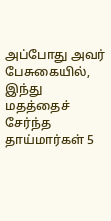அப்போது அவர் பேசுகையில், இந்து மதத்தைச் சேர்ந்த தாய்மார்கள் 5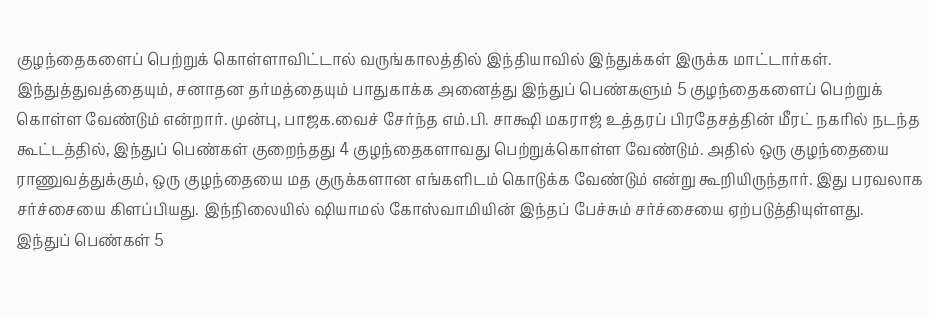குழந்தைகளைப் பெற்றுக் கொள்ளாவிட்டால் வருங்காலத்தில் இந்தியாவில் இந்துக்கள் இருக்க மாட்டார்கள். இந்துத்துவத்தையும், சனாதன தர்மத்தையும் பாதுகாக்க அனைத்து இந்துப் பெண்களும் 5 குழந்தைகளைப் பெற்றுக் கொள்ள வேண்டும் என்றார். முன்பு, பாஜக.வைச் சேர்ந்த எம்.பி. சாக்ஷி மகராஜ் உத்தரப் பிரதேசத்தின் மீரட் நகரில் நடந்த கூட்டத்தில், இந்துப் பெண்கள் குறைந்தது 4 குழந்தைகளாவது பெற்றுக்கொள்ள வேண்டும். அதில் ஒரு குழந்தையை ராணுவத்துக்கும், ஒரு குழந்தையை மத குருக்களான எங்களிடம் கொடுக்க வேண்டும் என்று கூறியிருந்தார். இது பரவலாக சர்ச்சையை கிளப்பியது. இந்நிலையில் ஷியாமல் கோஸ்வாமியின் இந்தப் பேச்சும் சர்ச்சையை ஏற்படுத்தியுள்ளது.
இந்துப் பெண்கள் 5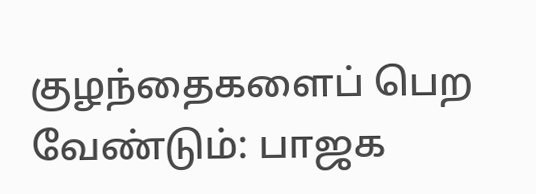குழந்தைகளைப் பெற வேண்டும்: பாஜக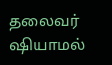தலைவர் ஷியாமல்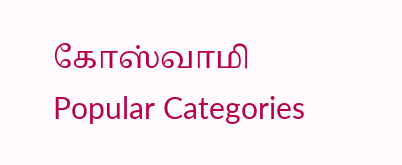கோஸ்வாமி
Popular Categories